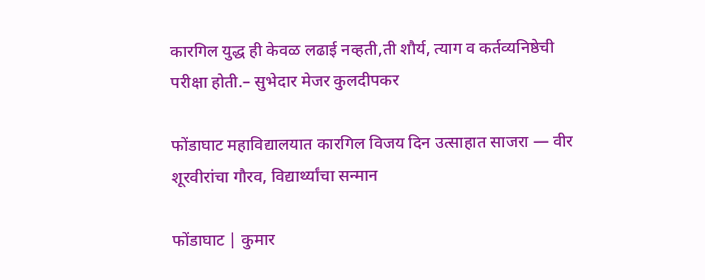कारगिल युद्ध ही केवळ लढाई नव्हती,ती शौर्य, त्याग व कर्तव्यनिष्ठेची परीक्षा होती.– सुभेदार मेजर कुलदीपकर

फोंडाघाट महाविद्यालयात कारगिल विजय दिन उत्साहात साजरा — वीर शूरवीरांचा गौरव, विद्यार्थ्यांचा सन्मान

फोंडाघाट | कुमार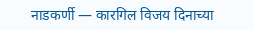नाडकर्णी — कारगिल विजय दिनाच्या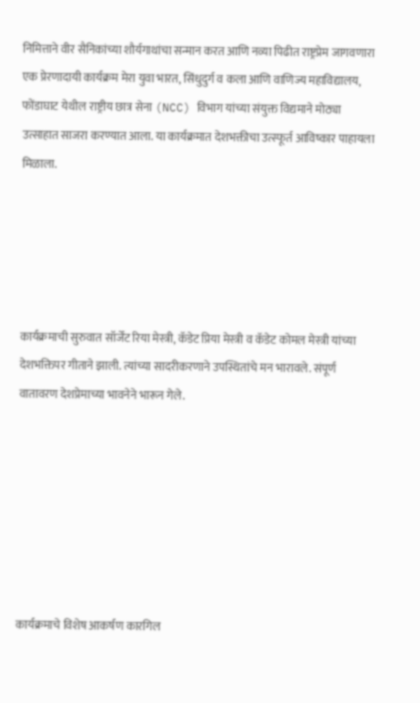निमित्ताने वीर सैनिकांच्या शौर्यगाथांचा सन्मान करत आणि नव्या पिढीत राष्ट्रप्रेम जागवणारा एक प्रेरणादायी कार्यक्रम मेरा युवा भारत, सिंधुदुर्ग व कला आणि वाणिज्य महाविद्यालय, फोंडाघाट येथील राष्ट्रीय छात्र सेना (NCC) विभाग यांच्या संयुक्त विद्यमाने मोठ्या उत्साहात साजरा करण्यात आला. या कार्यक्रमात देशभक्तीचा उत्स्फूर्त आविष्कार पाहायला मिळाला.





कार्यक्रमाची सुरुवात सॉर्जेंट रिया मेस्त्री, कॅडेट प्रिया मेस्त्री व कॅडेट कोमल मेस्त्री यांच्या देशभक्तिपर गीताने झाली. त्यांच्या सादरीकरणाने उपस्थितांचे मन भारावले. संपूर्ण वातावरण देशप्रेमाच्या भावनेने भारून गेले.







कार्यक्रमाचे विशेष आकर्षण कारगिल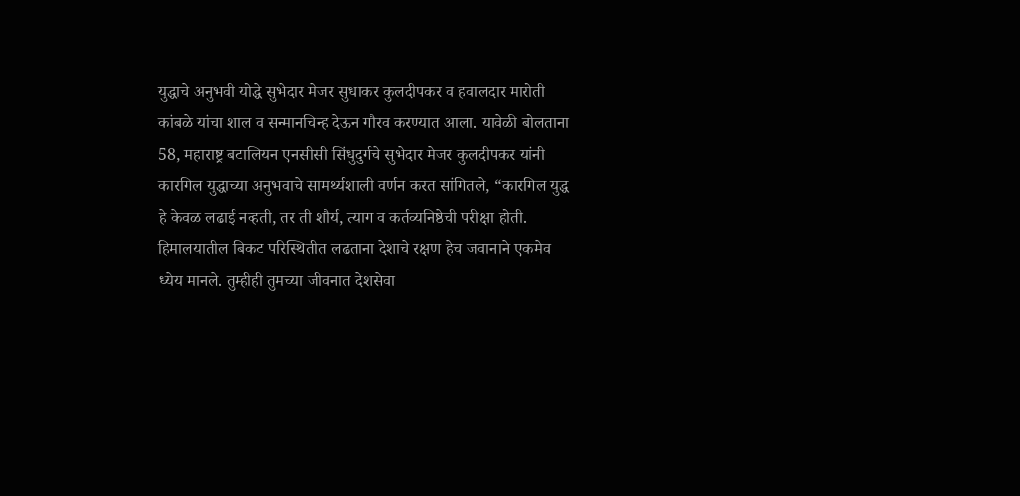युद्धाचे अनुभवी योद्धे सुभेदार मेजर सुधाकर कुलदीपकर व हवालदार मारोती कांबळे यांचा शाल व सन्मानचिन्ह देऊन गौरव करण्यात आला. यावेळी बोलताना 58, महाराष्ट्र बटालियन एनसीसी सिंधुदुर्गचे सुभेदार मेजर कुलदीपकर यांनी कारगिल युद्धाच्या अनुभवाचे सामर्थ्यशाली वर्णन करत सांगितले, “कारगिल युद्ध हे केवळ लढाई नव्हती, तर ती शौर्य, त्याग व कर्तव्यनिष्ठेची परीक्षा होती. हिमालयातील बिकट परिस्थितीत लढताना देशाचे रक्षण हेच जवानाने एकमेव ध्येय मानले. तुम्हीही तुमच्या जीवनात देशसेवा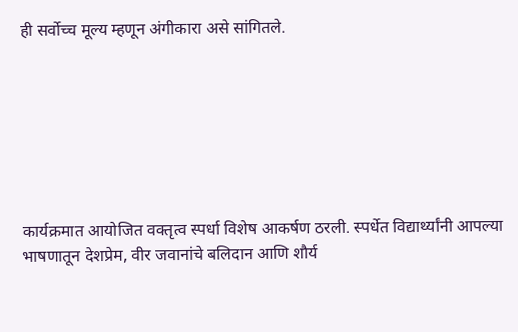ही सर्वोच्च मूल्य म्हणून अंगीकारा असे सांगितले.







कार्यक्रमात आयोजित वक्तृत्व स्पर्धा विशेष आकर्षण ठरली. स्पर्धेत विद्यार्थ्यांनी आपल्या भाषणातून देशप्रेम, वीर जवानांचे बलिदान आणि शौर्य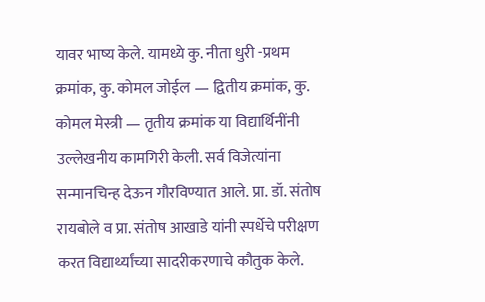यावर भाष्य केले. यामध्ये कु. नीता धुरी -प्रथम क्रमांक, कु. कोमल जोईल — द्वितीय क्रमांक, कु. कोमल मेस्त्री — तृतीय क्रमांक या विद्यार्थिनींनी उल्लेखनीय कामगिरी केली. सर्व विजेत्यांना सन्मानचिन्ह देऊन गौरविण्यात आले. प्रा. डॉ. संतोष रायबोले व प्रा. संतोष आखाडे यांनी स्पर्धेचे परीक्षण करत विद्यार्थ्यांच्या सादरीकरणाचे कौतुक केले.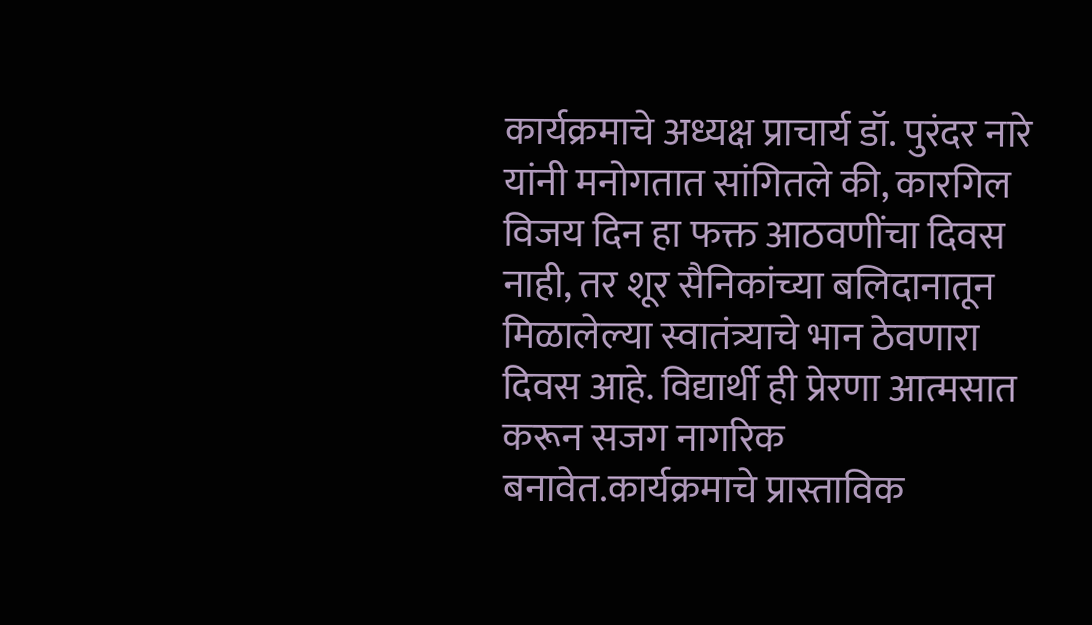कार्यक्रमाचे अध्यक्ष प्राचार्य डॉ. पुरंदर नारे यांनी मनोगतात सांगितले की, कारगिल विजय दिन हा फक्त आठवणींचा दिवस नाही, तर शूर सैनिकांच्या बलिदानातून मिळालेल्या स्वातंत्र्याचे भान ठेवणारा दिवस आहे. विद्यार्थी ही प्रेरणा आत्मसात करून सजग नागरिक बनावेत.कार्यक्रमाचे प्रास्ताविक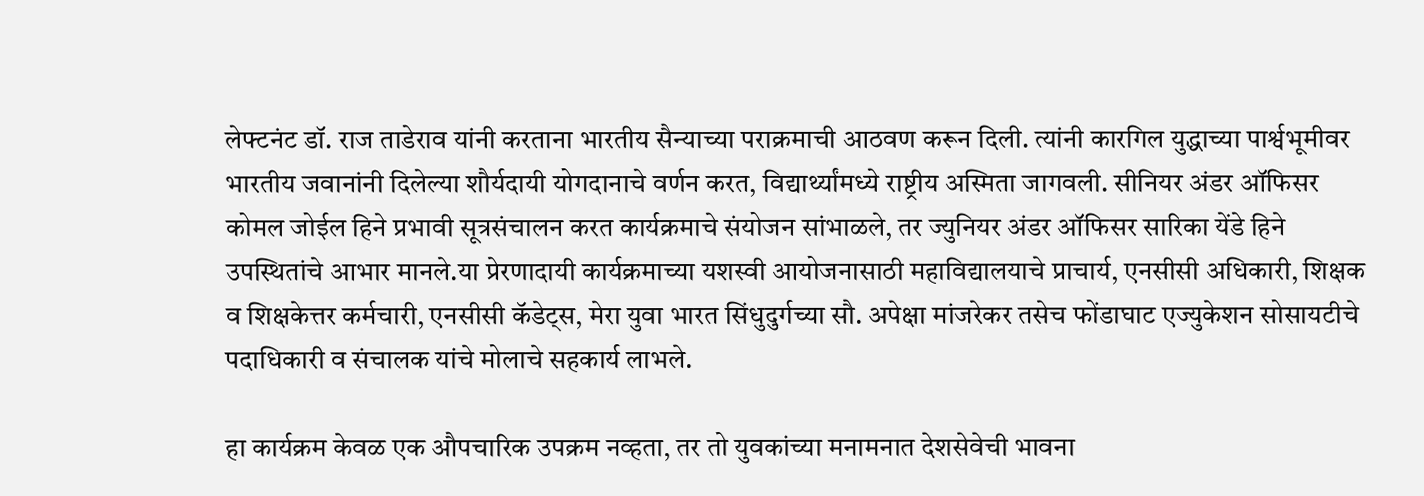लेफ्टनंट डॉ. राज ताडेराव यांनी करताना भारतीय सैन्याच्या पराक्रमाची आठवण करून दिली. त्यांनी कारगिल युद्धाच्या पार्श्वभूमीवर भारतीय जवानांनी दिलेल्या शौर्यदायी योगदानाचे वर्णन करत, विद्यार्थ्यांमध्ये राष्ट्रीय अस्मिता जागवली. सीनियर अंडर ऑफिसर कोमल जोईल हिने प्रभावी सूत्रसंचालन करत कार्यक्रमाचे संयोजन सांभाळले, तर ज्युनियर अंडर ऑफिसर सारिका येंडे हिने उपस्थितांचे आभार मानले.या प्रेरणादायी कार्यक्रमाच्या यशस्वी आयोजनासाठी महाविद्यालयाचे प्राचार्य, एनसीसी अधिकारी, शिक्षक व शिक्षकेत्तर कर्मचारी, एनसीसी कॅडेट्स, मेरा युवा भारत सिंधुदुर्गच्या सौ. अपेक्षा मांजरेकर तसेच फोंडाघाट एज्युकेशन सोसायटीचे पदाधिकारी व संचालक यांचे मोलाचे सहकार्य लाभले.

हा कार्यक्रम केवळ एक औपचारिक उपक्रम नव्हता, तर तो युवकांच्या मनामनात देशसेवेची भावना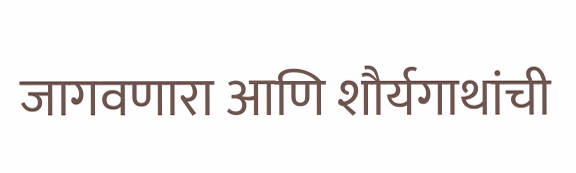जागवणारा आणि शौर्यगाथांची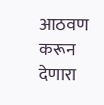आठवण करून देणारा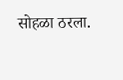सोहळा ठरला.